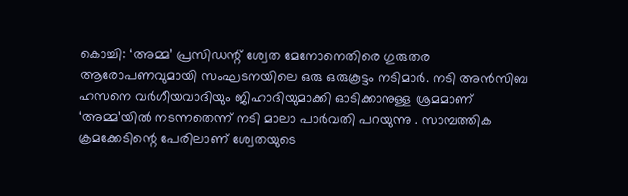കൊച്ചി: ‘അമ്മ’ പ്രസിഡന്റ് ശ്വേത മേനോനെതിരെ ഗുരുതര ആരോപണവുമായി സംഘടനയിലെ ഒരു ഒരുകൂട്ടം നടിമാർ. നടി അൻസിബ ഹസനെ വർഗീയവാദിയും ജിഹാദിയുമാക്കി ഓടിക്കാനുള്ള ശ്രമമാണ് ‘അമ്മ’യിൽ നടന്നതെന്ന് നടി മാലാ പാർവതി പറയുന്നു . സാമ്പത്തിക ക്രമക്കേടിന്റെ പേരിലാണ് ശ്വേതയുടെ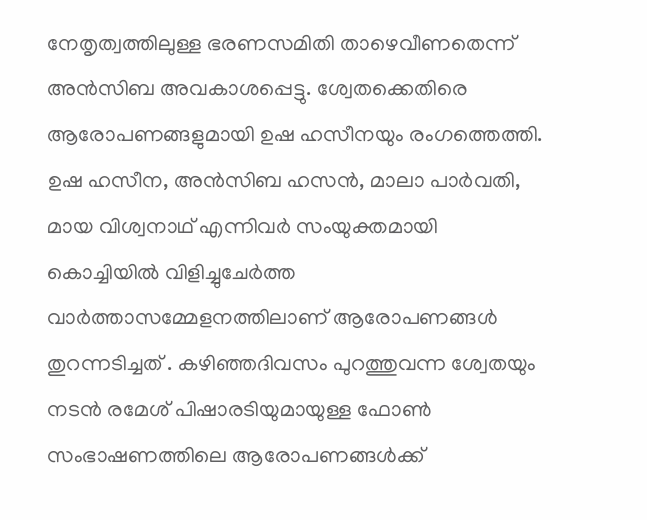നേതൃത്വത്തിലുള്ള ഭരണസമിതി താഴെവീണതെന്ന് അൻസിബ അവകാശപ്പെട്ടു. ശ്വേതക്കെതിരെ ആരോപണങ്ങളുമായി ഉഷ ഹസീനയും രംഗത്തെത്തി. ഉഷ ഹസീന, അൻസിബ ഹസൻ, മാലാ പാർവതി, മായ വിശ്വനാഥ് എന്നിവർ സംയുക്തമായി കൊച്ചിയിൽ വിളിച്ചുചേർത്ത വാർത്താസമ്മേളനത്തിലാണ് ആരോപണങ്ങൾ തുറന്നടിച്ചത് . കഴിഞ്ഞദിവസം പുറത്തുവന്ന ശ്വേതയും നടൻ രമേശ് പിഷാരടിയുമായുള്ള ഫോൺ സംഭാഷണത്തിലെ ആരോപണങ്ങൾക്ക്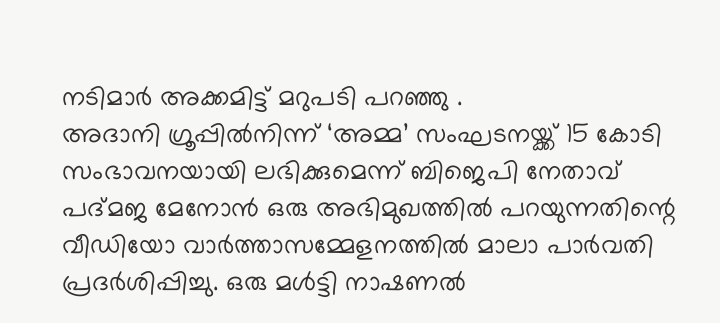നടിമാർ അക്കമിട്ട് മറുപടി പറഞ്ഞു .
അദാനി ഗ്രൂപ്പിൽനിന്ന് ‘അമ്മ’ സംഘടനയ്ക്ക് 15 കോടി സംഭാവനയായി ലഭിക്കുമെന്ന് ബിജെപി നേതാവ് പദ്മജ മേനോൻ ഒരു അഭിമുഖത്തിൽ പറയുന്നതിന്റെ വീഡിയോ വാർത്താസമ്മേളനത്തിൽ മാലാ പാർവതി പ്രദർശിപ്പിച്ചു. ഒരു മൾട്ടി നാഷണൽ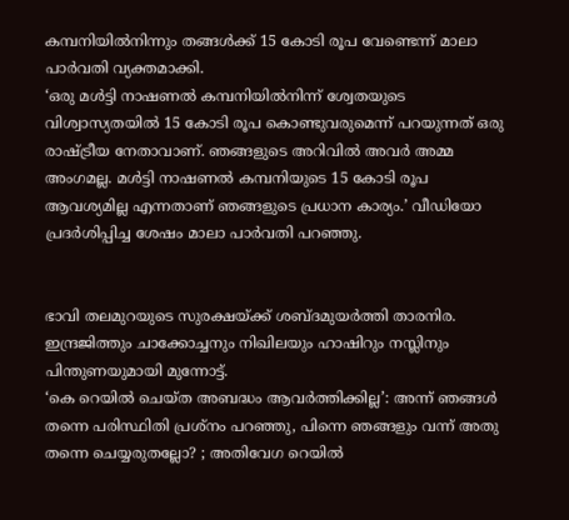കമ്പനിയിൽനിന്നും തങ്ങൾക്ക് 15 കോടി രൂപ വേണ്ടെന്ന് മാലാ പാർവതി വ്യക്തമാക്കി.
‘ഒരു മൾട്ടി നാഷണൽ കമ്പനിയിൽനിന്ന് ശ്വേതയുടെ വിശ്വാസ്യതയിൽ 15 കോടി രൂപ കൊണ്ടുവരുമെന്ന് പറയുന്നത് ഒരു രാഷ്ട്രീയ നേതാവാണ്. ഞങ്ങളുടെ അറിവിൽ അവർ അമ്മ അംഗമല്ല. മൾട്ടി നാഷണൽ കമ്പനിയുടെ 15 കോടി രൂപ ആവശ്യമില്ല എന്നതാണ് ഞങ്ങളുടെ പ്രധാന കാര്യം.’ വീഡിയോ പ്രദർശിപ്പിച്ച ശേഷം മാലാ പാർവതി പറഞ്ഞു.


ഭാവി തലമുറയുടെ സുരക്ഷയ്ക്ക് ശബ്ദമുയർത്തി താരനിര. ഇന്ദ്രജിത്തും ചാക്കോച്ചനും നിഖിലയും ഹാഷിറും നസ്ലിനും പിന്തുണയുമായി മുന്നോട്ട്.
‘കെ റെയിൽ ചെയ്ത അബദ്ധം ആവർത്തിക്കില്ല’: അന്ന് ഞങ്ങൾ തന്നെ പരിസ്ഥിതി പ്രശ്നം പറഞ്ഞു, പിന്നെ ഞങ്ങളും വന്ന് അതു തന്നെ ചെയ്യരുതല്ലോ? ; അതിവേഗ റെയിൽ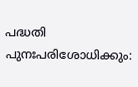പദ്ധതി പുനഃപരിശോധിക്കും: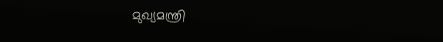മുഖ്യമന്ത്രി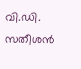വി.ഡി. സതീശൻ